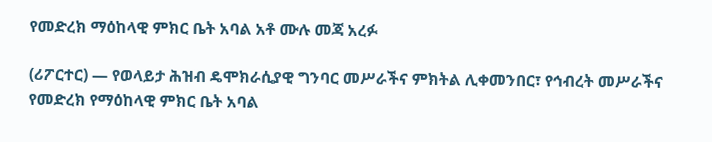የመድረክ ማዕከላዊ ምክር ቤት አባል አቶ ሙሉ መጃ አረፉ

(ሪፖርተር) — የወላይታ ሕዝብ ዴሞክራሲያዊ ግንባር መሥራችና ምክትል ሊቀመንበር፣ የኅብረት መሥራችና የመድረክ የማዕከላዊ ምክር ቤት አባል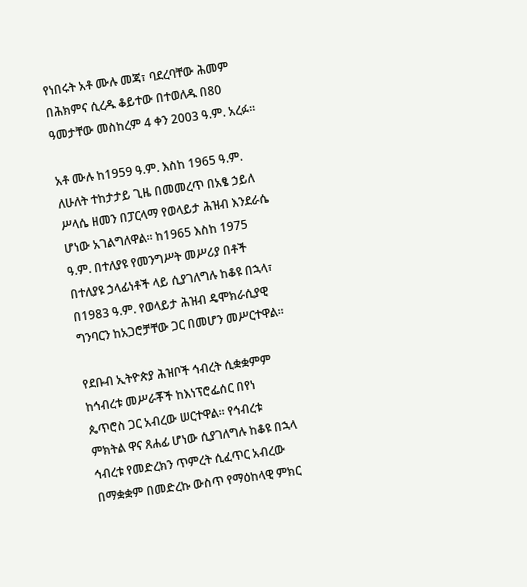የነበሩት አቶ ሙሉ መጃ፣ ባደረባቸው ሕመም በሕክምና ሲረዱ ቆይተው በተወለዱ በ80 ዓመታቸው መስከረም 4 ቀን 2003 ዓ.ም. አረፉ፡፡

አቶ ሙሉ ከ1959 ዓ.ም. እስከ 1965 ዓ.ም. ለሁለት ተከታታይ ጊዜ በመመረጥ በአፄ ኃይለ ሥላሴ ዘመን በፓርላማ የወላይታ ሕዝብ እንደራሴ ሆነው አገልግለዋል፡፡ ከ1965 እስከ 1975 ዓ.ም. በተለያዩ የመንግሥት መሥሪያ በቶች በተለያዩ ኃላፊነቶች ላይ ሲያገለግሉ ከቆዩ በኋላ፣ በ1983 ዓ.ም. የወላይታ ሕዝብ ዴሞክራሲያዊ ግንባርን ከአጋሮቻቸው ጋር በመሆን መሥርተዋል፡፡

የደቡብ ኢትዮጵያ ሕዝቦች ኅብረት ሲቋቋምም ከኅብረቱ መሥራቾች ከእነፕሮፌሰር በየነ ጴጥሮስ ጋር አብረው ሠርተዋል፡፡ የኅብረቱ ምክትል ዋና ጸሐፊ ሆነው ሲያገለግሉ ከቆዩ በኋላ ኅብረቱ የመድረክን ጥምረት ሲፈጥር አብረው በማቋቋም በመድረኩ ውስጥ የማዕከላዊ ምክር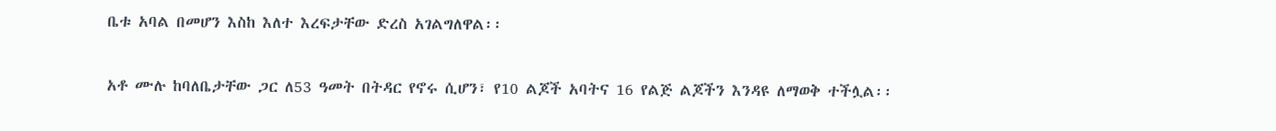ቤቱ አባል በመሆን እስከ እለተ እረፍታቸው ድረስ አገልግለዋል፡፡

አቶ ሙሉ ከባለቤታቸው ጋር ለ53 ዓመት በትዳር የኖሩ ሲሆን፣ የ10 ልጆች አባትና 16 የልጅ ልጆችን እንዳዩ ለማወቅ ተችሏል፡፡